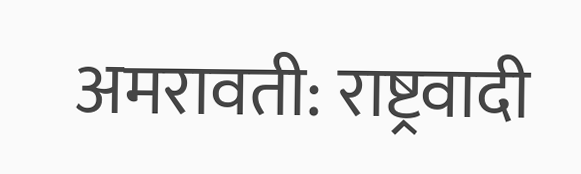अमरावती: राष्ट्रवादी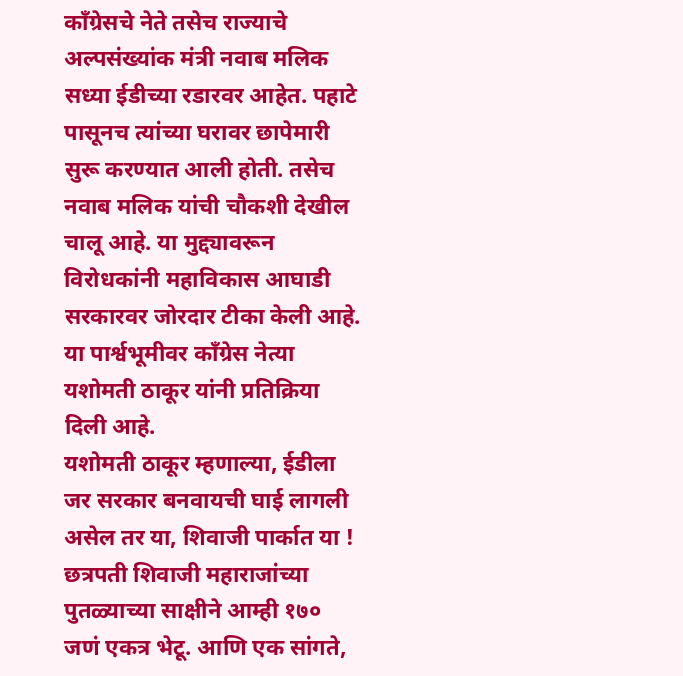कॉंग्रेसचे नेते तसेच राज्याचे अल्पसंख्यांक मंत्री नवाब मलिक सध्या ईडीच्या रडारवर आहेत. पहाटे पासूनच त्यांच्या घरावर छापेमारी सुरू करण्यात आली होती. तसेच नवाब मलिक यांची चौकशी देखील चालू आहे. या मुद्द्यावरून विरोधकांनी महाविकास आघाडी सरकारवर जोरदार टीका केली आहे. या पार्श्वभूमीवर कॉंग्रेस नेत्या यशोमती ठाकूर यांनी प्रतिक्रिया दिली आहे.
यशोमती ठाकूर म्हणाल्या, ईडीला जर सरकार बनवायची घाई लागली असेल तर या, शिवाजी पार्कात या ! छत्रपती शिवाजी महाराजांच्या पुतळ्याच्या साक्षीने आम्ही १७० जणं एकत्र भेटू. आणि एक सांगते,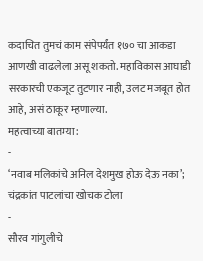कदाचित तुमचं काम संपेपर्यंत १७० चा आकडा आणखी वाढलेला असू शकतो. महाविकास आघाडी सरकारची एकजूट तुटणार नाही, उलट मजबूत होत आहे, असं ठाकूर म्हणाल्या.
महत्वाच्या बातम्या:
-
‘नवाब मलिकांचे अनिल देशमुख होऊ देऊ नका’; चंद्रकांत पाटलांचा खोचक टोला
-
सौरव गांगुलीचे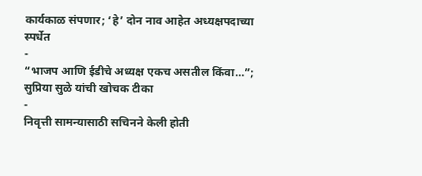कार्यकाळ संपणार; ‘हे’ दोन नाव आहेत अध्यक्षपदाच्या स्पर्धेत
-
“भाजप आणि ईडीचे अध्यक्ष एकच असतील किंवा…”; सुप्रिया सुळे यांची खोचक टीका
-
निवृत्ती सामन्यासाठी सचिनने केली होती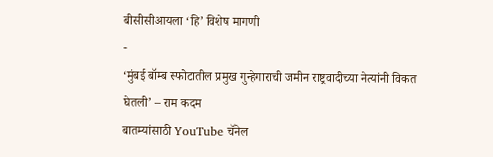बीसीसीआयला ‘हि’ विशेष मागणी
-
‘मुंबई बॉम्ब स्फोटातील प्रमुख गुन्हेगाराची जमीन राष्ट्रवादीच्या नेत्यांनी विकत घेतली’ – राम कदम
बातम्यांसाठी YouTube चॅनेल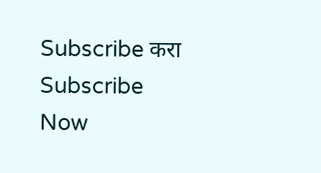Subscribe करा
Subscribe Now